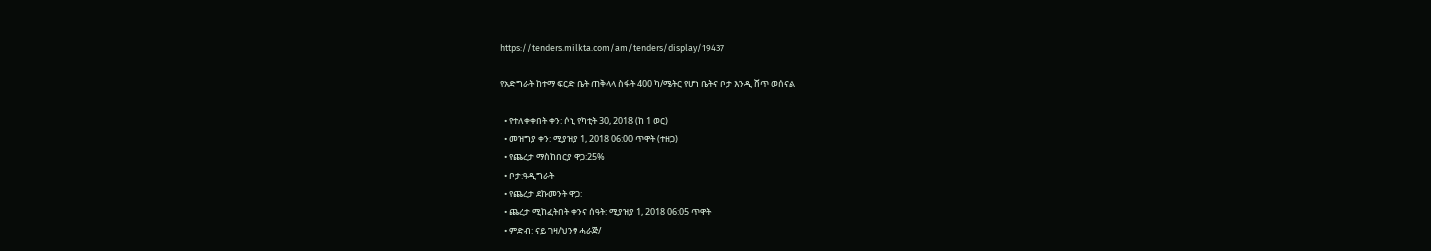https://tenders.milkta.com/am/tenders/display/19437

የአድግራት ከተማ ፍርድ ቤት ጠቅላላ ስፋት 400 ካ/ሜትር የሆነ ቤትና ቦታ እንዲ ሸጥ ወሰናል

  • የተለቀቀበት ቀን: ሶኒ የካቲት 30, 2018 (ከ 1 ወር)
  • መዝግያ ቀን: ሚያዝያ 1, 2018 06:00 ጥዋት (ተዘጋ)
  • የጨረታ ማስከበርያ ዋጋ:25%
  • ቦታ:ዓዲግራት
  • የጨረታ ደኩመንት ዋጋ:
  • ጨረታ ሚከፈትበት ቀንና ሰዓት: ሚያዝያ 1, 2018 06:05 ጥዋት
  • ምድብ: ናይ ገዛ/ህንፃ ሓራጅ/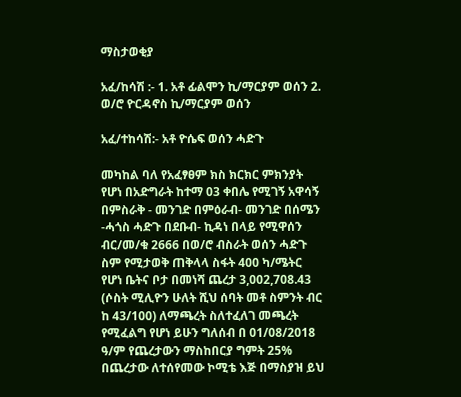ማስታወቂያ

አፈ/ከሳሽ :- 1. አቶ ፊልሞን ኪ/ማርያም ወሰን 2. ወ/ሮ ዮርዳኖስ ኪ/ማርያም ወሰን

አፈ/ተከሳሽ:- አቶ ዮሴፍ ወሰን ሓድጉ

መካከል ባለ የአፈፃፀም ክስ ክርክር ምክንያት የሆነ በአድግራት ከተማ 03 ቀበሌ የሚገኝ አዋሳኝ በምስራቅ - መንገድ በምዕራብ- መንገድ በሰሜን -ሓጎስ ሓድጉ በደቡብ- ኪዳነ በላይ የሚዋሰን ብር/መ/ቁ 2666 በወ/ሮ ብስራት ወሰን ሓድጉ ስም የሚታወቅ ጠቅላላ ስፋት 400 ካ/ሜትር የሆነ ቤትና ቦታ በመነሻ ጨረታ 3,002,708.43 (ሶስት ሚሊዮን ሁለት ሺህ ሰባት መቶ ስምንት ብር ከ 43/100) ለማጫረት ስለተፈለገ መጫረት የሚፈልግ የሆነ ይሁን ግለሰብ በ 01/08/2018 ዓ/ም የጨረታውን ማስከበርያ ግምት 25% በጨረታው ለተሰየመው ኮሚቴ እጅ በማስያዝ ይህ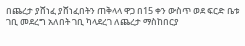በጨረታ ያሸነፈ ያሸነፈበትን ጠቅላላ ዋጋ በ15 ቀን ውስጥ ወደ ፍርድ ቤቱ ገቢ መደረግ አለበት ገቢ ካላደረገ ለጨረታ ማስከበርያ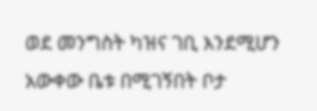ወደ መንግስት ካዝና ገቢ እንደሚሆን አውቀው ቤቱ በሚገኝበት ቦታ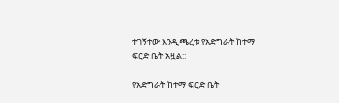ተገኝተው እንዲጫረቱ የአድግራት ከተማ ፍርድ ቤት አዟል::

የአድግራት ከተማ ፍርድ ቤት